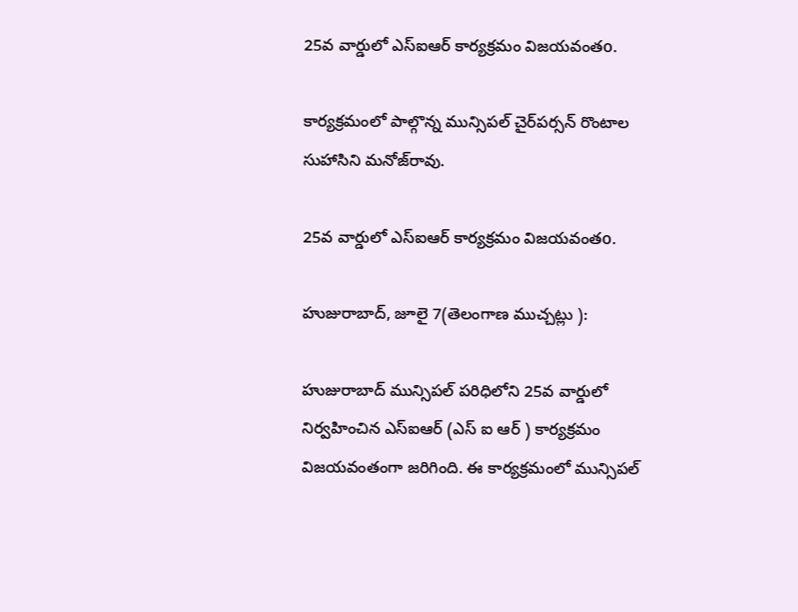25వ వార్డులో ఎస్‌ఐఆర్ కార్యక్రమం విజయవంతo.

కార్యక్రమంలో పాల్గొన్న మున్సిపల్ చైర్‌పర్సన్ రొంటాల సుహాసిని మనోజ్‌రావు.

25వ వార్డులో ఎస్‌ఐఆర్ కార్యక్రమం విజయవంతo.

హుజురాబాద్, జూలై 7(తెలంగాణ ముచ్చట్లు ):

హుజురాబాద్ మున్సిపల్ పరిధిలోని 25వ వార్డులో నిర్వహించిన ఎస్‌ఐఆర్ (ఎస్ ఐ ఆర్ ) కార్యక్రమం విజయవంతంగా జరిగింది. ఈ కార్యక్రమంలో మున్సిపల్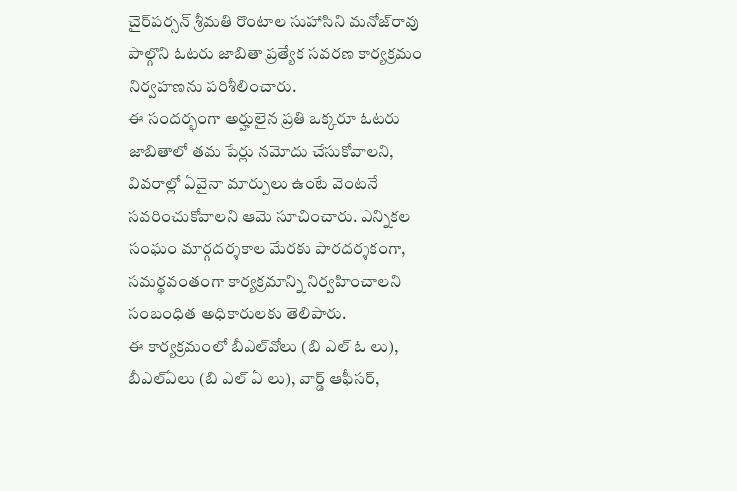చైర్‌పర్సన్ శ్రీమతి రొంటాల సుహాసిని మనోజ్‌రావు పాల్గొని ఓటరు జాబితా ప్రత్యేక సవరణ కార్యక్రమం నిర్వహణను పరిశీలించారు.
ఈ సందర్భంగా అర్హులైన ప్రతి ఒక్కరూ ఓటరు జాబితాలో తమ పేర్లు నమోదు చేసుకోవాలని, వివరాల్లో ఏవైనా మార్పులు ఉంటే వెంటనే సవరించుకోవాలని ఆమె సూచించారు. ఎన్నికల సంఘం మార్గదర్శకాల మేరకు పారదర్శకంగా, సమర్థవంతంగా కార్యక్రమాన్ని నిర్వహించాలని సంబంధిత అధికారులకు తెలిపారు.
ఈ కార్యక్రమంలో బీఎల్‌వోలు (బి ఎల్ ఓ లు), బీఎల్‌ఏలు (బి ఎల్ ఏ లు), వార్డ్ ఆఫీసర్,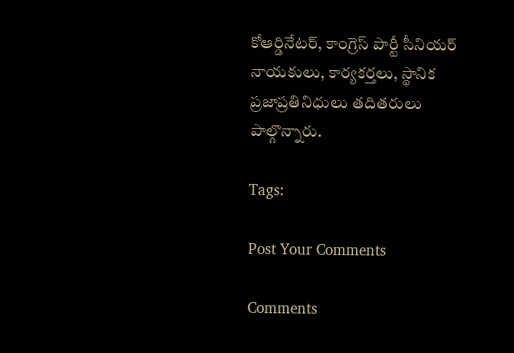కోఆర్డినేటర్, కాంగ్రెస్ పార్టీ సీనియర్ నాయకులు, కార్యకర్తలు, స్థానిక ప్రజాప్రతినిధులు తదితరులు పాల్గొన్నారు.

Tags:

Post Your Comments

Comments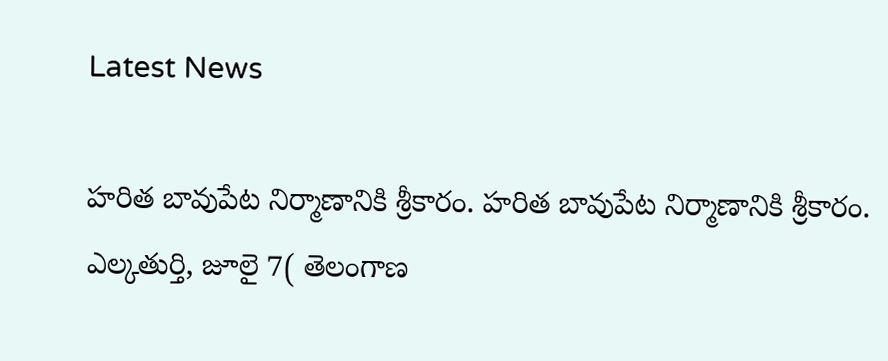Latest News

హరిత బావుపేట నిర్మాణానికి శ్రీకారం. హరిత బావుపేట నిర్మాణానికి శ్రీకారం.
ఎల్కతుర్తి, జూలై 7( తెలంగాణ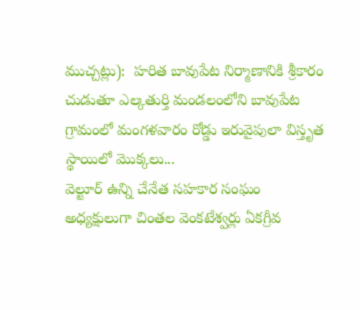ముచ్చట్లు):  హరిత బావుపేట నిర్మాణానికి శ్రీకారం చుడుతూ ఎల్కతుర్తి మండలంలోని బావుపేట గ్రామంలో మంగళవారం రోడ్డు ఇరువైపులా విస్తృత స్థాయిలో మొక్కలు...
వెల్టూర్ ఉన్ని చేనేత సహకార సంఘం అధ్యక్షులుగా చింతల వెంకటేశ్వర్లు ఏకగ్రీవ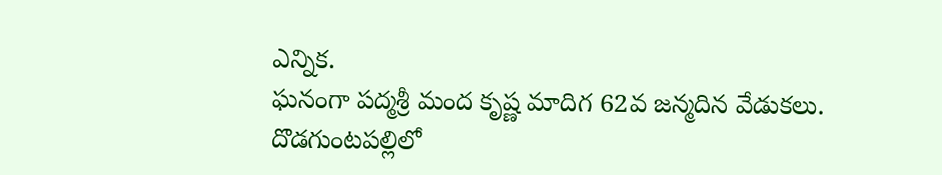ఎన్నిక.
ఘనంగా పద్మశ్రీ మంద కృష్ణ మాదిగ 62వ జన్మదిన వేడుకలు.
దొడగుంటపల్లిలో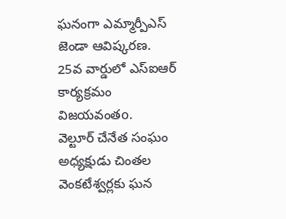ఘనంగా ఎమ్మార్పీఎస్ జెండా ఆవిష్కరణ.
25వ వార్డులో ఎస్‌ఐఆర్ కార్యక్రమం విజయవంతo.
వెల్టూర్ చేనేత సంఘం అధ్యక్షుడు చింతల వెంకటేశ్వర్లకు ఘన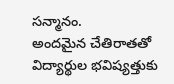సన్మానం.
అందమైన చేతిరాతతో విద్యార్థుల భవిష్యత్తుకు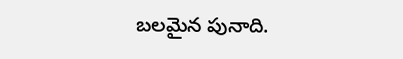బలమైన పునాది.